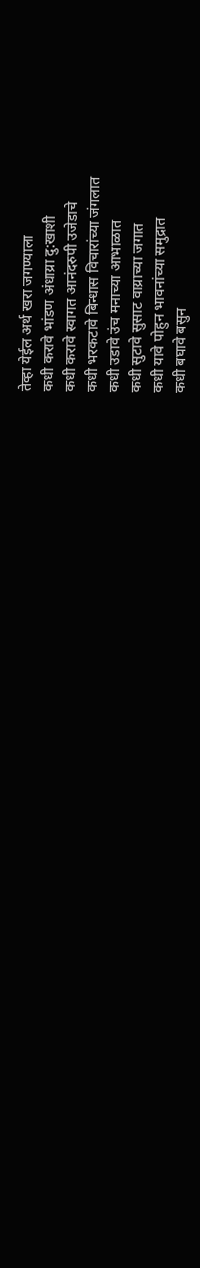तेव्हा येईल अर्थ खरा जगण्याला
कधी करावे भांडण अंधाय्रा दु:खाशी
कधी करावे स्वागत आनंदरुपी उजेडाचे
कधी भरकटावे बिन्धास विचारांच्या जंगलात
कधी उडावे उंच मनाच्या आभाळात
कधी सुटावे सुसाट वाय्राच्या जगात
कधी यावे पोहुन भावनांच्या समुद्रात
कधी बघावे बसुन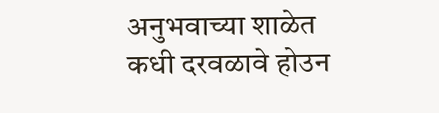अनुभवाच्या शाळेत
कधी दरवळावे होउन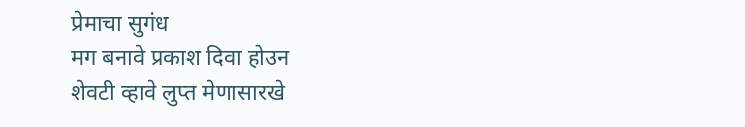प्रेमाचा सुगंध
मग बनावे प्रकाश दिवा होउन
शेवटी व्हावे लुप्त मेणासारखे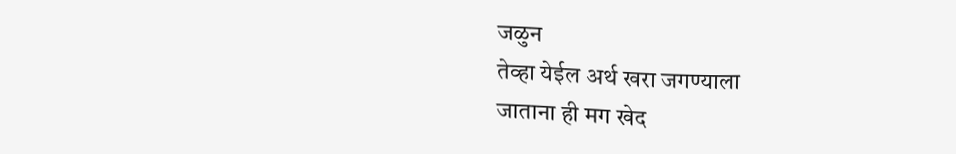जळुन
तेव्हा येईल अर्थ खरा जगण्याला
जाताना ही मग खेद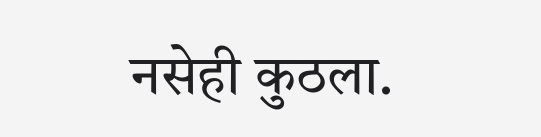नसेही कुठला.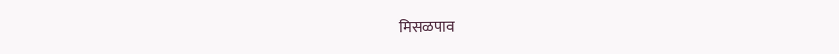मिसळपाव